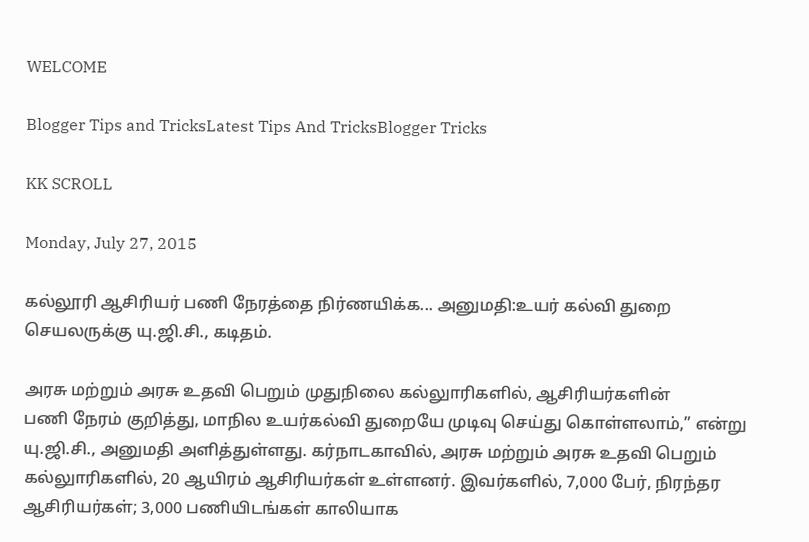WELCOME

Blogger Tips and TricksLatest Tips And TricksBlogger Tricks

KK SCROLL

Monday, July 27, 2015

கல்லூரி ஆசிரியர் பணி நேரத்தை நிர்ணயிக்க... அனுமதி:உயர் கல்வி துறை செயலருக்கு யு.ஜி.சி., கடிதம்.

அரசு மற்றும் அரசு உதவி பெறும் முதுநிலை கல்லுாரிகளில், ஆசிரியர்களின்
பணி நேரம் குறித்து, மாநில உயர்கல்வி துறையே முடிவு செய்து கொள்ளலாம்,” என்று யு.ஜி.சி., அனுமதி அளித்துள்ளது. கர்நாடகாவில், அரசு மற்றும் அரசு உதவி பெறும் கல்லுாரிகளில், 20 ஆயிரம் ஆசிரியர்கள் உள்ளனர். இவர்களில், 7,000 பேர், நிரந்தர ஆசிரியர்கள்; 3,000 பணியிடங்கள் காலியாக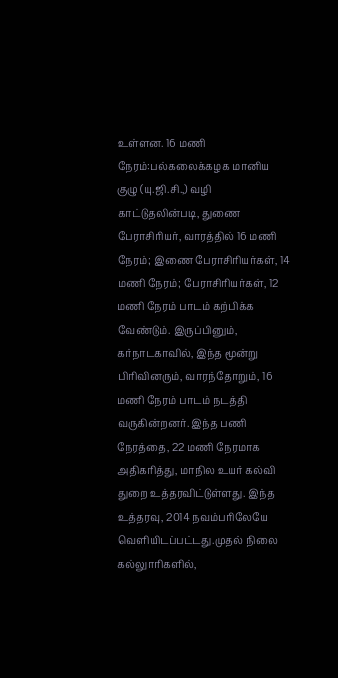உள்ளன. 16 மணி நேரம்:பல்கலைக்கழக மானிய குழு (யு.ஜி.சி.,) வழி காட்டுதலின்படி, துணை பேராசிரியர், வாரத்தில் 16 மணி நேரம்; இணை பேராசிரியர்கள், 14 மணி நேரம்; பேராசிரியர்கள், 12 மணி நேரம் பாடம் கற்பிக்க வேண்டும். இருப்பினும், கர்நாடகாவில், இந்த மூன்று பிரிவினரும், வாரந்தோறும், 16 மணி நேரம் பாடம் நடத்தி வருகின்றனர். இந்த பணி நேரத்தை, 22 மணி நேரமாக அதிகரித்து, மாநில உயர் கல்வி துறை உத்தரவிட்டுள்ளது. இந்த உத்தரவு, 2014 நவம்பரிலேயே வெளியிடப்பட்டது.முதல் நிலை கல்லுாரிகளில்,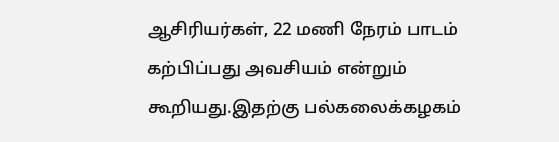ஆசிரியர்கள், 22 மணி நேரம் பாடம் கற்பிப்பது அவசியம் என்றும் கூறியது.இதற்கு பல்கலைக்கழகம்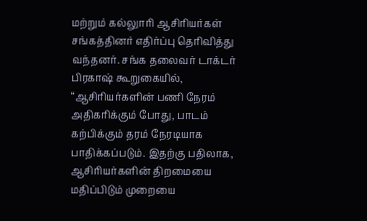மற்றும் கல்லுாரி ஆசிரியர்கள் சங்கத்தினர் எதிர்ப்பு தெரிவித்து வந்தனர். சங்க தலைவர் டாக்டர் பிரகாஷ் கூறுகையில், “ஆசிரியர்களின் பணி நேரம் அதிகரிக்கும் போது, பாடம் கற்பிக்கும் தரம் நேரடியாக பாதிக்கப்படும். இதற்கு பதிலாக, ஆசிரியர்களின் திறமையை மதிப்பிடும் முறையை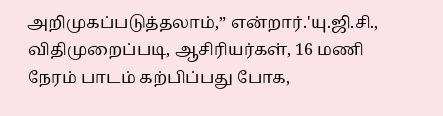அறிமுகப்படுத்தலாம்,” என்றார்.'யு.ஜி.சி., விதிமுறைப்படி, ஆசிரியர்கள், 16 மணி நேரம் பாடம் கற்பிப்பது போக,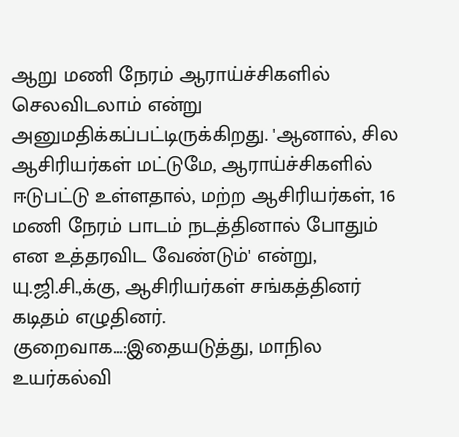ஆறு மணி நேரம் ஆராய்ச்சிகளில் செலவிடலாம் என்று அனுமதிக்கப்பட்டிருக்கிறது. 'ஆனால், சில ஆசிரியர்கள் மட்டுமே, ஆராய்ச்சிகளில் ஈடுபட்டு உள்ளதால், மற்ற ஆசிரியர்கள், 16 மணி நேரம் பாடம் நடத்தினால் போதும் என உத்தரவிட வேண்டும்' என்று, யு.ஜி.சி.,க்கு, ஆசிரியர்கள் சங்கத்தினர் கடிதம் எழுதினர். குறைவாக...:இதையடுத்து, மாநில உயர்கல்வி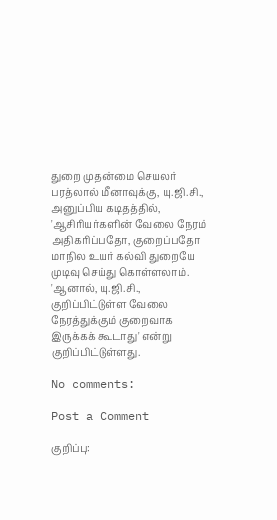துறை முதன்மை செயலர் பரத்லால் மீனாவுக்கு, யு.ஜி.சி., அனுப்பிய கடிதத்தில், 'ஆசிரியர்களின் வேலை நேரம் அதிகரிப்பதோ, குறைப்பதோ மாநில உயர் கல்வி துறையே முடிவு செய்து கொள்ளலாம். 'ஆனால், யு.ஜி.சி., குறிப்பிட்டுள்ள வேலை நேரத்துக்கும் குறைவாக இருக்கக் கூடாது' என்று குறிப்பிட்டுள்ளது.

No comments:

Post a Comment

குறிப்பு: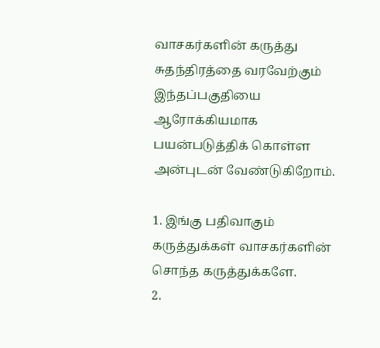வாசகர்களின் கருத்து சுதந்திரத்தை வரவேற்கும் இந்தப்பகுதியை ஆரோக்கியமாக பயன்படுத்திக் கொள்ள அன்புடன் வேண்டுகிறோம்.

1. இங்கு பதிவாகும் கருத்துக்கள் வாசகர்களின் சொந்த கருத்துக்களே.
2.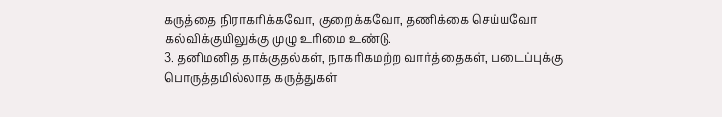கருத்தை நிராகரிக்கவோ, குறைக்கவோ, தணிக்கை செய்யவோ கல்விக்குயிலுக்கு முழு உரிமை உண்டு.
3. தனிமனித தாக்குதல்கள், நாகரிகமற்ற வார்த்தைகள், படைப்புக்கு பொருத்தமில்லாத கருத்துகள்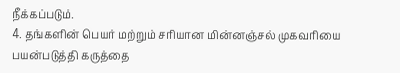நீக்கப்படும்.
4. தங்களின் பெயர் மற்றும் சரியான மின்னஞ்சல் முகவரியை பயன்படுத்தி கருத்தை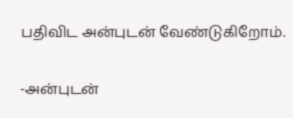பதிவிட அன்புடன் வேண்டுகிறோம்.

-அன்புடன்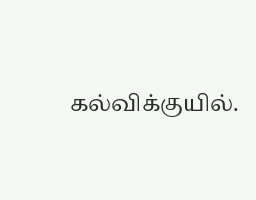கல்விக்குயில்.